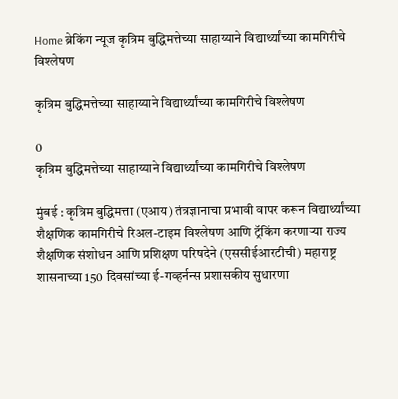Home ब्रेकिंग न्यूज कृत्रिम बुद्धिमत्तेच्या साहाय्याने विद्यार्थ्यांच्या कामगिरीचे विश्लेषण

कृत्रिम बुद्धिमत्तेच्या साहाय्याने विद्यार्थ्यांच्या कामगिरीचे विश्लेषण

0
कृत्रिम बुद्धिमत्तेच्या साहाय्याने विद्यार्थ्यांच्या कामगिरीचे विश्लेषण

मुंबई : कृत्रिम बुद्धिमत्ता (एआय) तंत्रज्ञानाचा प्रभावी वापर करून विद्यार्थ्यांच्या शैक्षणिक कामगिरीचे रिअल-टाइम विश्लेषण आणि ट्रॅकिंग करणाऱ्या राज्य शैक्षणिक संशोधन आणि प्रशिक्षण परिषदेने (एससीईआरटीची) महाराष्ट्र शासनाच्या 150 दिवसांच्या ई-गव्हर्नन्स प्रशासकीय सुधारणा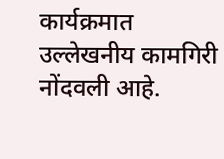कार्यक्रमात उल्लेखनीय कामगिरी नोंदवली आहे.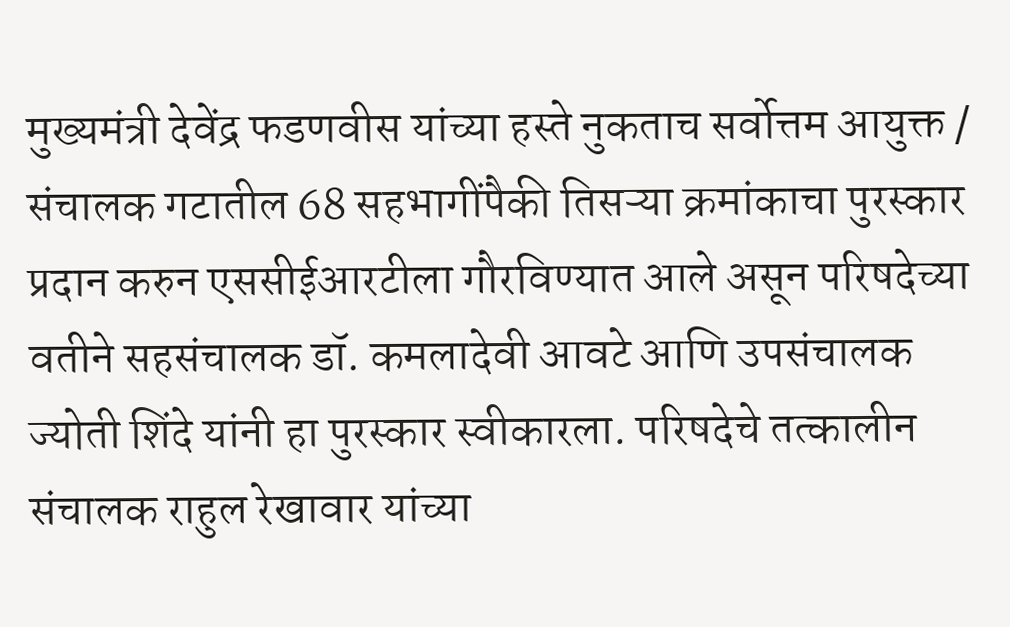मुख्यमंत्री देवेंद्र फडणवीस यांच्या हस्ते नुकताच सर्वोत्तम आयुक्त / संचालक गटातील 68 सहभागींपैकी तिसऱ्या क्रमांकाचा पुरस्कार प्रदान करुन एससीईआरटीला गौरविण्यात आले असून परिषदेच्या वतीने सहसंचालक डॉ. कमलादेवी आवटे आणि उपसंचालक ज्योती शिंदे यांनी हा पुरस्कार स्वीकारला. परिषदेचे तत्कालीन संचालक राहुल रेखावार यांच्या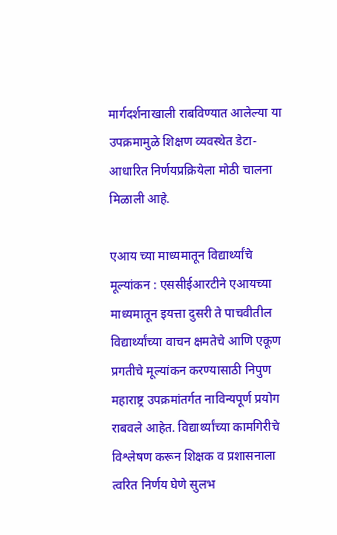मार्गदर्शनाखाली राबविण्यात आलेल्या या उपक्रमामुळे शिक्षण व्यवस्थेत डेटा-आधारित निर्णयप्रक्रियेला मोठी चालना मिळाली आहे.

एआय च्या माध्यमातून विद्यार्थ्यांचे मूल्यांकन : एससीईआरटीने एआयच्या माध्यमातून इयत्ता दुसरी ते पाचवीतील विद्यार्थ्यांच्या वाचन क्षमतेचे आणि एकूण प्रगतीचे मूल्यांकन करण्यासाठी निपुण महाराष्ट्र उपक्रमांतर्गत नाविन्यपूर्ण प्रयोग राबवले आहेत. विद्यार्थ्यांच्या कामगिरीचे विश्लेषण करून शिक्षक व प्रशासनाला त्वरित निर्णय घेणे सुलभ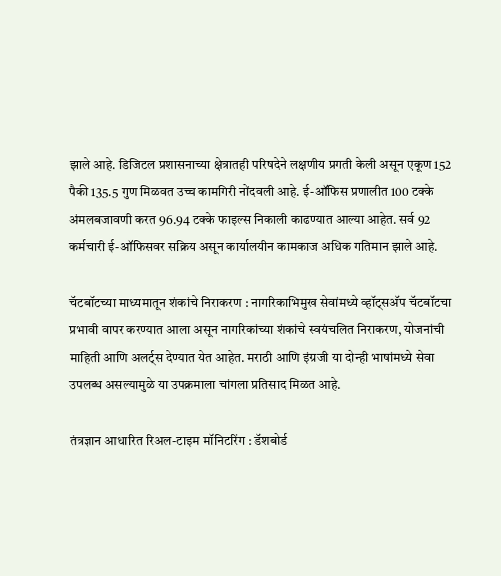झाले आहे. डिजिटल प्रशासनाच्या क्षेत्रातही परिषदेने लक्षणीय प्रगती केली असून एकूण 152 पैकी 135.5 गुण मिळवत उच्च कामगिरी नोंदवली आहे. ई-ऑफिस प्रणालीत 100 टक्के अंमलबजावणी करत 96.94 टक्के फाइल्स निकाली काढण्यात आल्या आहेत. सर्व 92 कर्मचारी ई-ऑफिसवर सक्रिय असून कार्यालयीन कामकाज अधिक गतिमान झाले आहे.

चॅटबॉटच्या माध्यमातून शंकांचे निराकरण : नागरिकाभिमुख सेवांमध्ये व्हॉट्सअ‍ॅप चॅटबॉटचा प्रभावी वापर करण्यात आला असून नागरिकांच्या शंकांचे स्वयंचलित निराकरण, योजनांची माहिती आणि अलर्ट्स देण्यात येत आहेत. मराठी आणि इंग्रजी या दोन्ही भाषांमध्ये सेवा उपलब्ध असल्यामुळे या उपक्रमाला चांगला प्रतिसाद मिळत आहे.

तंत्रज्ञान आधारित रिअल-टाइम मॉनिटरिंग : डॅशबोर्ड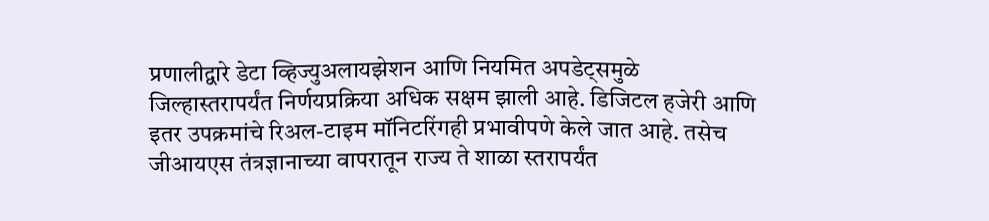प्रणालीद्वारे डेटा व्हिज्युअलायझेशन आणि नियमित अपडेट्समुळे जिल्हास्तरापर्यंत निर्णयप्रक्रिया अधिक सक्षम झाली आहे. डिजिटल हजेरी आणि इतर उपक्रमांचे रिअल-टाइम मॉनिटरिंगही प्रभावीपणे केले जात आहे. तसेच जीआयएस तंत्रज्ञानाच्या वापरातून राज्य ते शाळा स्तरापर्यंत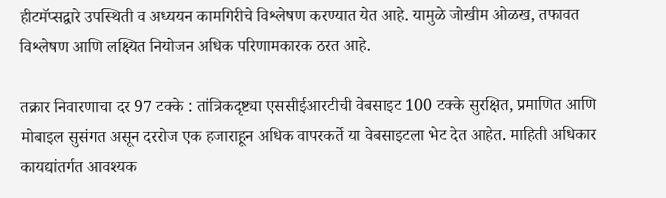हीटमॅप्सद्वारे उपस्थिती व अध्ययन कामगिरीचे विश्लेषण करण्यात येत आहे. यामुळे जोखीम ओळख, तफावत विश्लेषण आणि लक्ष्यित नियोजन अधिक परिणामकारक ठरत आहे.

तक्रार निवारणाचा दर 97 टक्के : तांत्रिकदृष्ट्या एससीईआरटीची वेबसाइट 100 टक्के सुरक्षित, प्रमाणित आणि मोबाइल सुसंगत असून दररोज एक हजाराहून अधिक वापरकर्ते या वेबसाइटला भेट देत आहेत. माहिती अधिकार कायद्यांतर्गत आवश्यक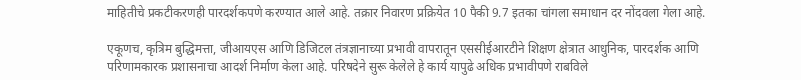माहितीचे प्रकटीकरणही पारदर्शकपणे करण्यात आले आहे. तक्रार निवारण प्रक्रियेत 10 पैकी 9.7 इतका चांगला समाधान दर नोंदवला गेला आहे.

एकूणच, कृत्रिम बुद्धिमत्ता, जीआयएस आणि डिजिटल तंत्रज्ञानाच्या प्रभावी वापरातून एससीईआरटीने शिक्षण क्षेत्रात आधुनिक, पारदर्शक आणि परिणामकारक प्रशासनाचा आदर्श निर्माण केला आहे. परिषदेने सुरू केलेले हे कार्य यापुढे अधिक प्रभावीपणे राबविले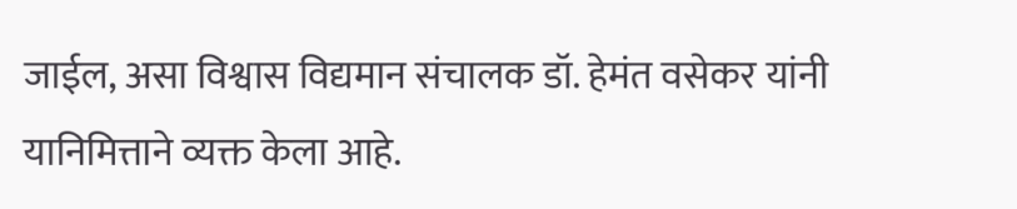जाईल, असा विश्वास विद्यमान संचालक डॉ. हेमंत वसेकर यांनी यानिमित्ताने व्यक्त केला आहे.